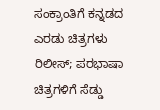ಸಂಕ್ರಾಂತಿಗೆ ಕನ್ನಡದ ಎರಡು ಚಿತ್ರಗಳು ರಿಲೀಸ್; ಪರಭಾಷಾ ಚಿತ್ರಗಳಿಗೆ ಸೆಡ್ಡು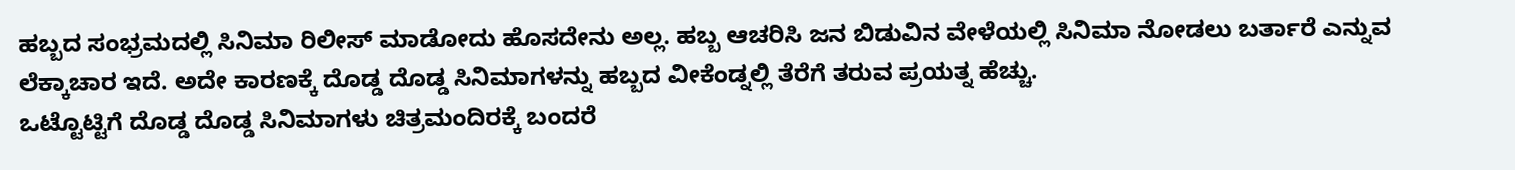ಹಬ್ಬದ ಸಂಭ್ರಮದಲ್ಲಿ ಸಿನಿಮಾ ರಿಲೀಸ್ ಮಾಡೋದು ಹೊಸದೇನು ಅಲ್ಲ. ಹಬ್ಬ ಆಚರಿಸಿ ಜನ ಬಿಡುವಿನ ವೇಳೆಯಲ್ಲಿ ಸಿನಿಮಾ ನೋಡಲು ಬರ್ತಾರೆ ಎನ್ನುವ ಲೆಕ್ಕಾಚಾರ ಇದೆ. ಅದೇ ಕಾರಣಕ್ಕೆ ದೊಡ್ಡ ದೊಡ್ಡ ಸಿನಿಮಾಗಳನ್ನು ಹಬ್ಬದ ವೀಕೆಂಡ್ನಲ್ಲಿ ತೆರೆಗೆ ತರುವ ಪ್ರಯತ್ನ ಹೆಚ್ಚು.
ಒಟ್ಟೊಟ್ಟಿಗೆ ದೊಡ್ಡ ದೊಡ್ಡ ಸಿನಿಮಾಗಳು ಚಿತ್ರಮಂದಿರಕ್ಕೆ ಬಂದರೆ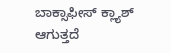ಬಾಕ್ಸಾಫೀಸ್ ಕ್ಲ್ಯಾಶ್ ಆಗುತ್ತದೆ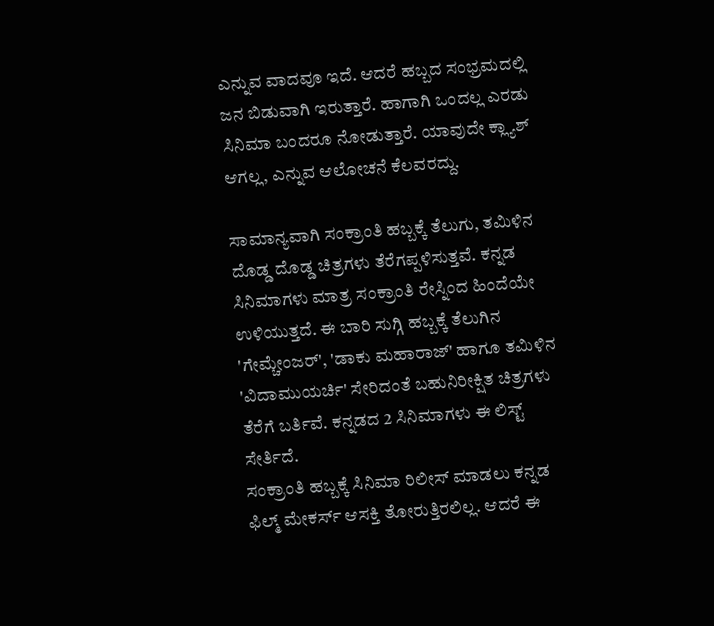ಎನ್ನುವ ವಾದವೂ ಇದೆ. ಆದರೆ ಹಬ್ಬದ ಸಂಭ್ರಮದಲ್ಲಿ ಜನ ಬಿಡುವಾಗಿ ಇರುತ್ತಾರೆ. ಹಾಗಾಗಿ ಒಂದಲ್ಲ ಎರಡು ಸಿನಿಮಾ ಬಂದರೂ ನೋಡುತ್ತಾರೆ. ಯಾವುದೇ ಕ್ಲ್ಯಾಶ್ ಆಗಲ್ಲ, ಎನ್ನುವ ಆಲೋಚನೆ ಕೆಲವರದ್ದು.

ಸಾಮಾನ್ಯವಾಗಿ ಸಂಕ್ರಾಂತಿ ಹಬ್ಬಕ್ಕೆ ತೆಲುಗು, ತಮಿಳಿನ ದೊಡ್ಡ ದೊಡ್ಡ ಚಿತ್ರಗಳು ತೆರೆಗಪ್ಪಳಿಸುತ್ತವೆ. ಕನ್ನಡ ಸಿನಿಮಾಗಳು ಮಾತ್ರ ಸಂಕ್ರಾಂತಿ ರೇಸ್ನಿಂದ ಹಿಂದೆಯೇ ಉಳಿಯುತ್ತದೆ. ಈ ಬಾರಿ ಸುಗ್ಗಿ ಹಬ್ಬಕ್ಕೆ ತೆಲುಗಿನ 'ಗೇಮ್ಚೇಂಜರ್', 'ಡಾಕು ಮಹಾರಾಜ್' ಹಾಗೂ ತಮಿಳಿನ 'ವಿದಾಮುಯರ್ಚಿ' ಸೇರಿದಂತೆ ಬಹುನಿರೀಕ್ಷಿತ ಚಿತ್ರಗಳು ತೆರೆಗೆ ಬರ್ತಿವೆ. ಕನ್ನಡದ 2 ಸಿನಿಮಾಗಳು ಈ ಲಿಸ್ಟ್ ಸೇರ್ತಿದೆ.
ಸಂಕ್ರಾಂತಿ ಹಬ್ಬಕ್ಕೆ ಸಿನಿಮಾ ರಿಲೀಸ್ ಮಾಡಲು ಕನ್ನಡ ಫಿಲ್ಮ್ ಮೇಕರ್ಸ್ ಆಸಕ್ತಿ ತೋರುತ್ತಿರಲಿಲ್ಲ. ಆದರೆ ಈ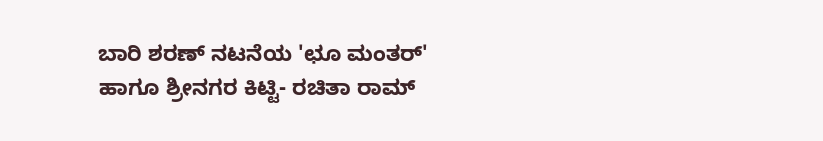ಬಾರಿ ಶರಣ್ ನಟನೆಯ 'ಛೂ ಮಂತರ್' ಹಾಗೂ ಶ್ರೀನಗರ ಕಿಟ್ಟಿ- ರಚಿತಾ ರಾಮ್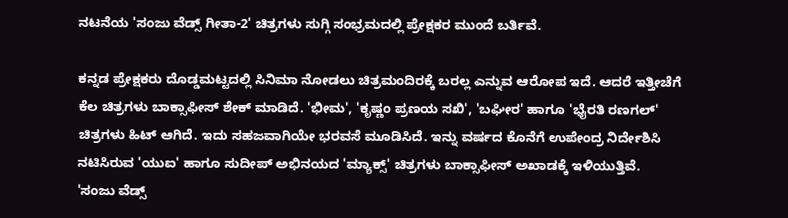ನಟನೆಯ 'ಸಂಜು ವೆಡ್ಸ್ ಗೀತಾ-2' ಚಿತ್ರಗಳು ಸುಗ್ಗಿ ಸಂಭ್ರಮದಲ್ಲಿ ಪ್ರೇಕ್ಷಕರ ಮುಂದೆ ಬರ್ತಿವೆ.

ಕನ್ನಡ ಪ್ರೇಕ್ಷಕರು ದೊಡ್ಡಮಟ್ಟದಲ್ಲಿ ಸಿನಿಮಾ ನೋಡಲು ಚಿತ್ರಮಂದಿರಕ್ಕೆ ಬರಲ್ಲ ಎನ್ನುವ ಆರೋಪ ಇದೆ. ಆದರೆ ಇತ್ತೀಚೆಗೆ ಕೆಲ ಚಿತ್ರಗಳು ಬಾಕ್ಸಾಫೀಸ್ ಶೇಕ್ ಮಾಡಿದೆ. 'ಭೀಮ', 'ಕೃಷ್ಣಂ ಪ್ರಣಯ ಸಖಿ', 'ಬಘೀರ' ಹಾಗೂ 'ಭೈರತಿ ರಣಗಲ್' ಚಿತ್ರಗಳು ಹಿಟ್ ಆಗಿದೆ. ಇದು ಸಹಜವಾಗಿಯೇ ಭರವಸೆ ಮೂಡಿಸಿದೆ. ಇನ್ನು ವರ್ಷದ ಕೊನೆಗೆ ಉಪೇಂದ್ರ ನಿರ್ದೇಶಿಸಿ ನಟಿಸಿರುವ 'ಯುಐ' ಹಾಗೂ ಸುದೀಪ್ ಅಭಿನಯದ 'ಮ್ಯಾಕ್ಸ್' ಚಿತ್ರಗಳು ಬಾಕ್ಸಾಫೀಸ್ ಅಖಾಡಕ್ಕೆ ಇಳಿಯುತ್ತಿವೆ.
'ಸಂಜು ವೆಡ್ಸ್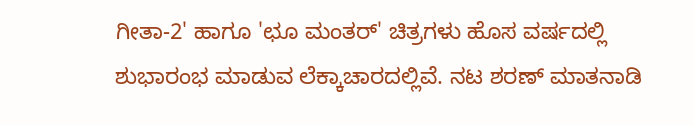ಗೀತಾ-2' ಹಾಗೂ 'ಛೂ ಮಂತರ್' ಚಿತ್ರಗಳು ಹೊಸ ವರ್ಷದಲ್ಲಿ ಶುಭಾರಂಭ ಮಾಡುವ ಲೆಕ್ಕಾಚಾರದಲ್ಲಿವೆ. ನಟ ಶರಣ್ ಮಾತನಾಡಿ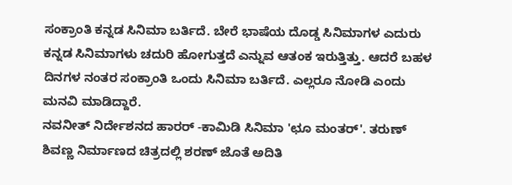ಸಂಕ್ರಾಂತಿ ಕನ್ನಡ ಸಿನಿಮಾ ಬರ್ತಿದೆ. ಬೇರೆ ಭಾಷೆಯ ದೊಡ್ಡ ಸಿನಿಮಾಗಳ ಎದುರು ಕನ್ನಡ ಸಿನಿಮಾಗಳು ಚದುರಿ ಹೋಗುತ್ತದೆ ಎನ್ನುವ ಆತಂಕ ಇರುತ್ತಿತ್ತು. ಆದರೆ ಬಹಳ ದಿನಗಳ ನಂತರ ಸಂಕ್ರಾಂತಿ ಒಂದು ಸಿನಿಮಾ ಬರ್ತಿದೆ. ಎಲ್ಲರೂ ನೋಡಿ ಎಂದು ಮನವಿ ಮಾಡಿದ್ದಾರೆ.
ನವನೀತ್ ನಿರ್ದೇಶನದ ಹಾರರ್ -ಕಾಮಿಡಿ ಸಿನಿಮಾ 'ಛೂ ಮಂತರ್'. ತರುಣ್ ಶಿವಣ್ಣ ನಿರ್ಮಾಣದ ಚಿತ್ರದಲ್ಲಿ ಶರಣ್ ಜೊತೆ ಅದಿತಿ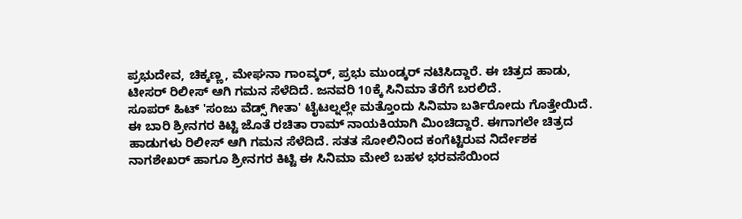ಪ್ರಭುದೇವ, ಚಿಕ್ಕಣ್ಣ, ಮೇಘನಾ ಗಾಂವ್ಕರ್, ಪ್ರಭು ಮುಂಡ್ಕರ್ ನಟಿಸಿದ್ದಾರೆ. ಈ ಚಿತ್ರದ ಹಾಡು, ಟೀಸರ್ ರಿಲೀಸ್ ಆಗಿ ಗಮನ ಸೆಳೆದಿದೆ. ಜನವರಿ 10ಕ್ಕೆ ಸಿನಿಮಾ ತೆರೆಗೆ ಬರಲಿದೆ.
ಸೂಪರ್ ಹಿಟ್ 'ಸಂಜು ವೆಡ್ಸ್ ಗೀತಾ' ಟೈಟಲ್ನಲ್ಲೇ ಮತ್ತೊಂದು ಸಿನಿಮಾ ಬರ್ತಿರೋದು ಗೊತ್ತೇಯಿದೆ. ಈ ಬಾರಿ ಶ್ರೀನಗರ ಕಿಟ್ಟಿ ಜೊತೆ ರಚಿತಾ ರಾಮ್ ನಾಯಕಿಯಾಗಿ ಮಿಂಚಿದ್ದಾರೆ. ಈಗಾಗಲೇ ಚಿತ್ರದ ಹಾಡುಗಳು ರಿಲೀಸ್ ಆಗಿ ಗಮನ ಸೆಳೆದಿದೆ. ಸತತ ಸೋಲಿನಿಂದ ಕಂಗೆಟ್ಟಿರುವ ನಿರ್ದೇಶಕ ನಾಗಶೇಖರ್ ಹಾಗೂ ಶ್ರೀನಗರ ಕಿಟ್ಟಿ ಈ ಸಿನಿಮಾ ಮೇಲೆ ಬಹಳ ಭರವಸೆಯಿಂದ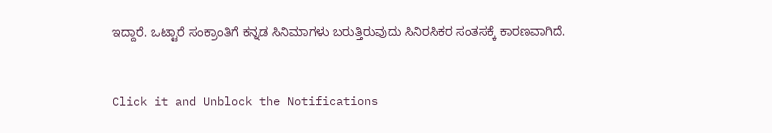ಇದ್ದಾರೆ. ಒಟ್ಟಾರೆ ಸಂಕ್ರಾಂತಿಗೆ ಕನ್ನಡ ಸಿನಿಮಾಗಳು ಬರುತ್ತಿರುವುದು ಸಿನಿರಸಿಕರ ಸಂತಸಕ್ಕೆ ಕಾರಣವಾಗಿದೆ.


Click it and Unblock the Notifications